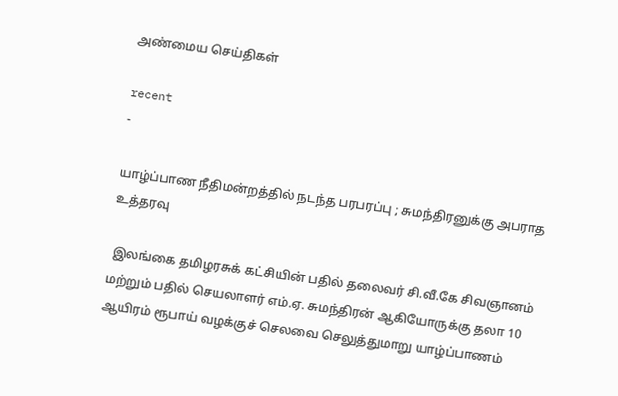அண்மைய செய்திகள்

recent
-

யாழ்ப்பாண நீதிமன்றத்தில் நடந்த பரபரப்பு ; சுமந்திரனுக்கு அபராத உத்தரவு

 இலங்கை தமிழரசுக் கட்சியின் பதில் தலைவர் சி.வீ.கே சிவஞானம் மற்றும் பதில் செயலாளர் எம்.ஏ. சுமந்திரன் ஆகியோருக்கு தலா 10 ஆயிரம் ரூபாய் வழக்குச் செலவை செலுத்துமாறு யாழ்ப்பாணம்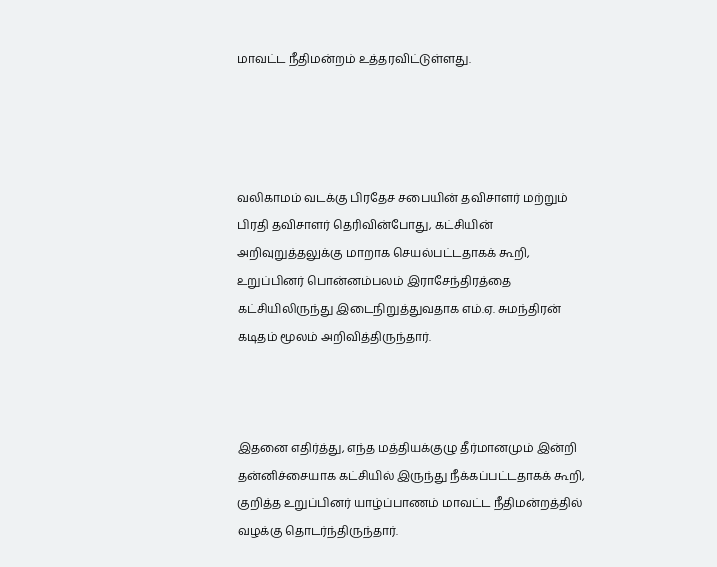மாவட்ட நீதிமன்றம் உத்தரவிட்டுள்ளது.




வலிகாமம் வடக்கு பிரதேச சபையின் தவிசாளர் மற்றும் பிரதி தவிசாளர் தெரிவின்போது, கட்சியின் அறிவுறுத்தலுக்கு மாறாக செயல்பட்டதாகக் கூறி, உறுப்பினர் பொன்னம்பலம் இராசேந்திரத்தை கட்சியிலிருந்து இடைநிறுத்துவதாக எம்.ஏ. சுமந்திரன் கடிதம் மூலம் அறிவித்திருந்தார்.



இதனை எதிர்த்து, எந்த மத்தியக்குழு தீர்மானமும் இன்றி தன்னிச்சையாக கட்சியில் இருந்து நீக்கப்பட்டதாகக் கூறி, குறித்த உறுப்பினர் யாழ்ப்பாணம் மாவட்ட நீதிமன்றத்தில் வழக்கு தொடர்ந்திருந்தார்.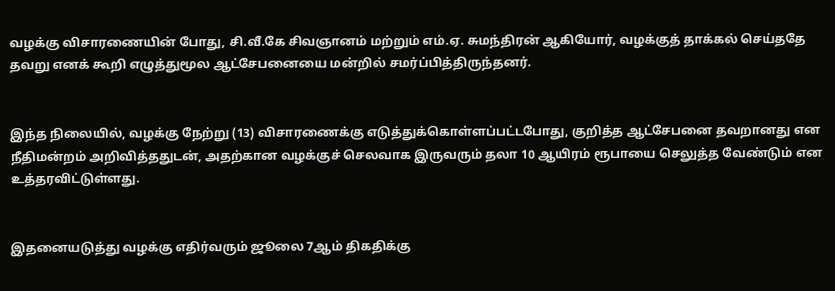வழக்கு விசாரணையின் போது, சி.வீ.கே சிவஞானம் மற்றும் எம்.ஏ. சுமந்திரன் ஆகியோர், வழக்குத் தாக்கல் செய்ததே தவறு எனக் கூறி எழுத்துமூல ஆட்சேபனையை மன்றில் சமர்ப்பித்திருந்தனர்.


இந்த நிலையில், வழக்கு நேற்று (13) விசாரணைக்கு எடுத்துக்கொள்ளப்பட்டபோது, குறித்த ஆட்சேபனை தவறானது என நீதிமன்றம் அறிவித்ததுடன், அதற்கான வழக்குச் செலவாக இருவரும் தலா 10 ஆயிரம் ரூபாயை செலுத்த வேண்டும் என உத்தரவிட்டுள்ளது.


இதனையடுத்து வழக்கு எதிர்வரும் ஜூலை 7ஆம் திகதிக்கு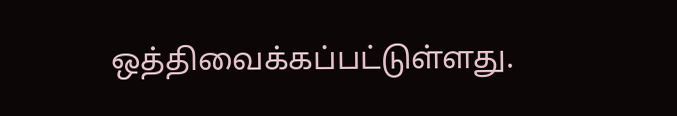ஒத்திவைக்கப்பட்டுள்ளது.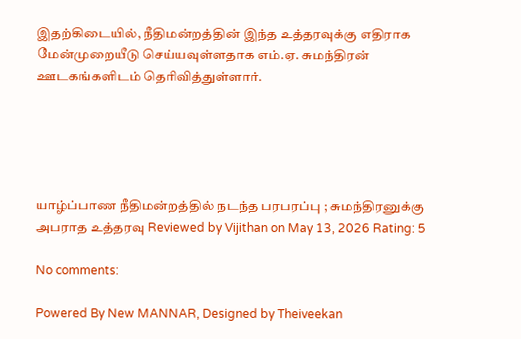இதற்கிடையில், நீதிமன்றத்தின் இந்த உத்தரவுக்கு எதிராக மேன்முறையீடு செய்யவுள்ளதாக எம்.ஏ. சுமந்திரன் ஊடகங்களிடம் தெரிவித்துள்ளார்.





யாழ்ப்பாண நீதிமன்றத்தில் நடந்த பரபரப்பு ; சுமந்திரனுக்கு அபராத உத்தரவு Reviewed by Vijithan on May 13, 2026 Rating: 5

No comments:

Powered By New MANNAR, Designed by Theiveekan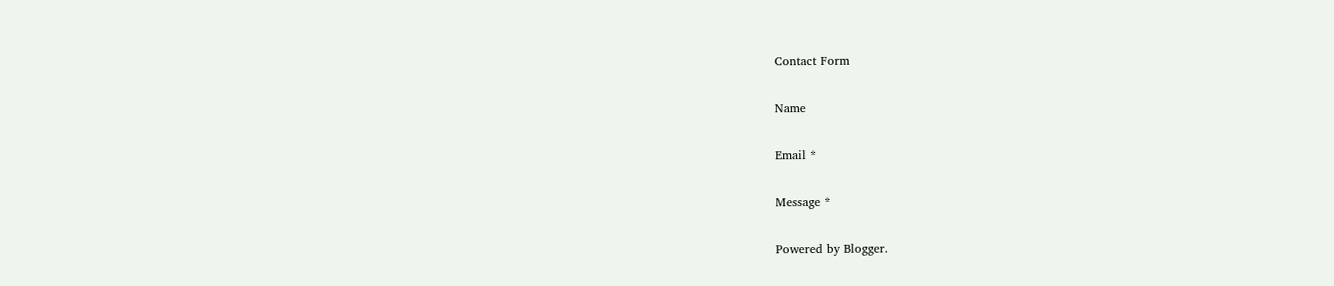Contact Form

Name

Email *

Message *

Powered by Blogger.